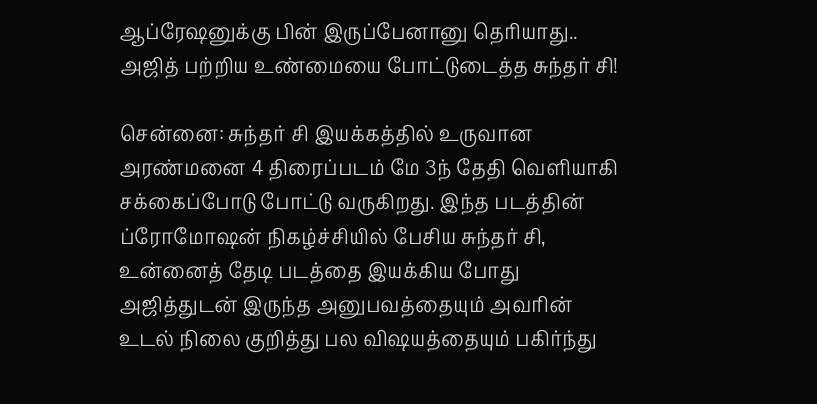ஆப்ரேஷனுக்கு பின் இருப்பேனானு தெரியாது.. அஜித் பற்றிய உண்மையை போட்டுடைத்த சுந்தர் சி!

சென்னை: சுந்தர் சி இயக்கத்தில் உருவான அரண்மனை 4 திரைப்படம் மே 3ந் தேதி வெளியாகி சக்கைப்போடு போட்டு வருகிறது. இந்த படத்தின் ப்ரோமோஷன் நிகழ்ச்சியில் பேசிய சுந்தர் சி, உன்னைத் தேடி படத்தை இயக்கிய போது அஜித்துடன் இருந்த அனுபவத்தையும் அவரின் உடல் நிலை குறித்து பல விஷயத்தையும் பகிர்ந்து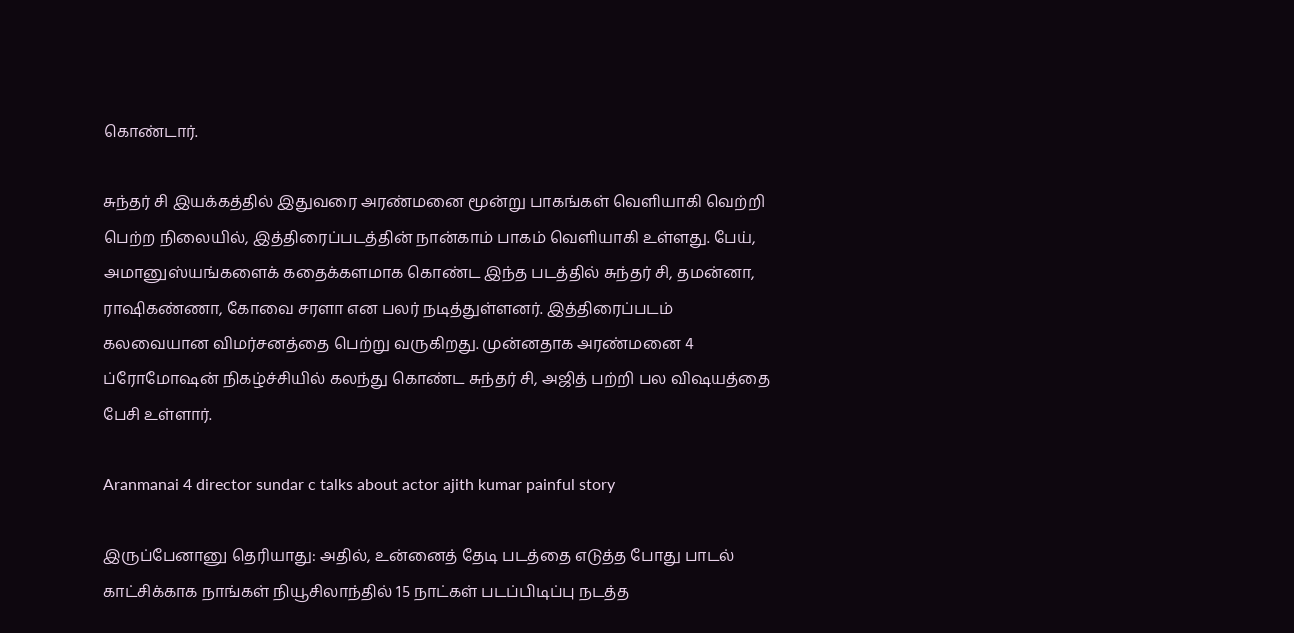கொண்டார்.

சுந்தர் சி இயக்கத்தில் இதுவரை அரண்மனை மூன்று பாகங்கள் வெளியாகி வெற்றி பெற்ற நிலையில், இத்திரைப்படத்தின் நான்காம் பாகம் வெளியாகி உள்ளது. பேய், அமானுஸ்யங்களைக் கதைக்களமாக கொண்ட இந்த படத்தில் சுந்தர் சி, தமன்னா, ராஷிகண்ணா, கோவை சரளா என பலர் நடித்துள்ளனர். இத்திரைப்படம் கலவையான விமர்சனத்தை பெற்று வருகிறது. முன்னதாக அரண்மனை 4 ப்ரோமோஷன் நிகழ்ச்சியில் கலந்து கொண்ட சுந்தர் சி, அஜித் பற்றி பல விஷயத்தை பேசி உள்ளார்.

Aranmanai 4 director sundar c talks about actor ajith kumar painful story

இருப்பேனானு தெரியாது: அதில், உன்னைத் தேடி படத்தை எடுத்த போது பாடல் காட்சிக்காக நாங்கள் நியூசிலாந்தில் 15 நாட்கள் படப்பிடிப்பு நடத்த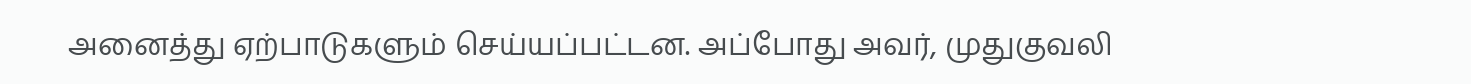அனைத்து ஏற்பாடுகளும் செய்யப்பட்டன. அப்போது அவர், முதுகுவலி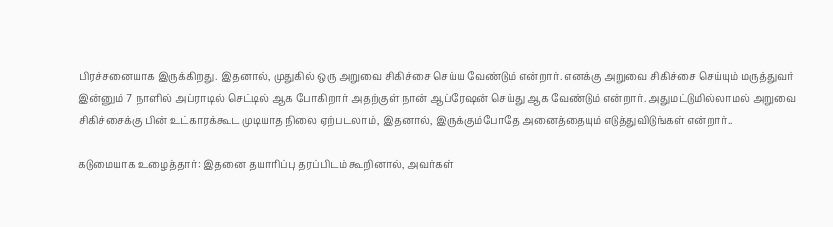பிரச்சனையாக இருக்கிறது. இதனால், முதுகில் ஒரு அறுவை சிகிச்சை செய்ய வேண்டும் என்றார். எனக்கு அறுவை சிகிச்சை செய்யும் மருத்துவர் இன்னும் 7 நாளில் அப்ராடில் செட்டில் ஆக போகிறார் அதற்குள் நான் ஆப்ரேஷன் செய்து ஆக வேண்டும் என்றார். அதுமட்டுமில்லாமல் அறுவை சிகிச்சைக்கு பின் உட்காரக்கூட முடியாத நிலை ஏற்படலாம், இதனால், இருக்கும்போதே அனைத்தையும் எடுத்துவிடுங்கள் என்றார்..

கடுமையாக உழைத்தார்: இதனை தயாரிப்பு தரப்பிடம் கூறினால், அவர்கள்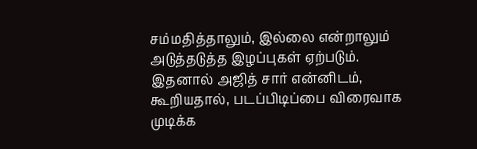சம்மதித்தாலும், இல்லை என்றாலும் அடுத்தடுத்த இழப்புகள் ஏற்படும். இதனால் அஜித் சார் என்னிடம், கூறியதால், படப்பிடிப்பை விரைவாக முடிக்க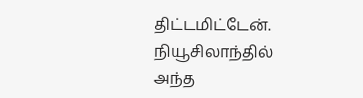திட்டமிட்டேன். நியூசிலாந்தில் அந்த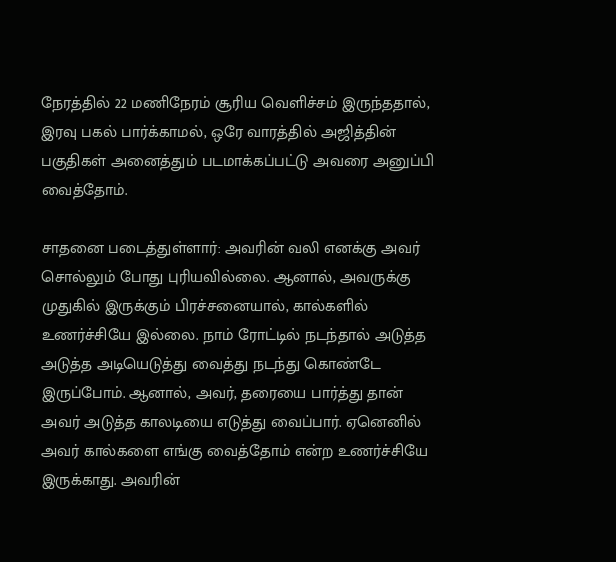நேரத்தில் 22 மணிநேரம் சூரிய வெளிச்சம் இருந்ததால், இரவு பகல் பார்க்காமல், ஒரே வாரத்தில் அஜித்தின் பகுதிகள் அனைத்தும் படமாக்கப்பட்டு அவரை அனுப்பி வைத்தோம்.

சாதனை படைத்துள்ளார்: அவரின் வலி எனக்கு அவர் சொல்லும் போது புரியவில்லை. ஆனால், அவருக்கு முதுகில் இருக்கும் பிரச்சனையால், கால்களில் உணர்ச்சியே இல்லை. நாம் ரோட்டில் நடந்தால் அடுத்த அடுத்த அடியெடுத்து வைத்து நடந்து கொண்டே இருப்போம். ஆனால், அவர், தரையை பார்த்து தான் அவர் அடுத்த காலடியை எடுத்து வைப்பார். ஏனெனில் அவர் கால்களை எங்கு வைத்தோம் என்ற உணர்ச்சியே இருக்காது. அவரின்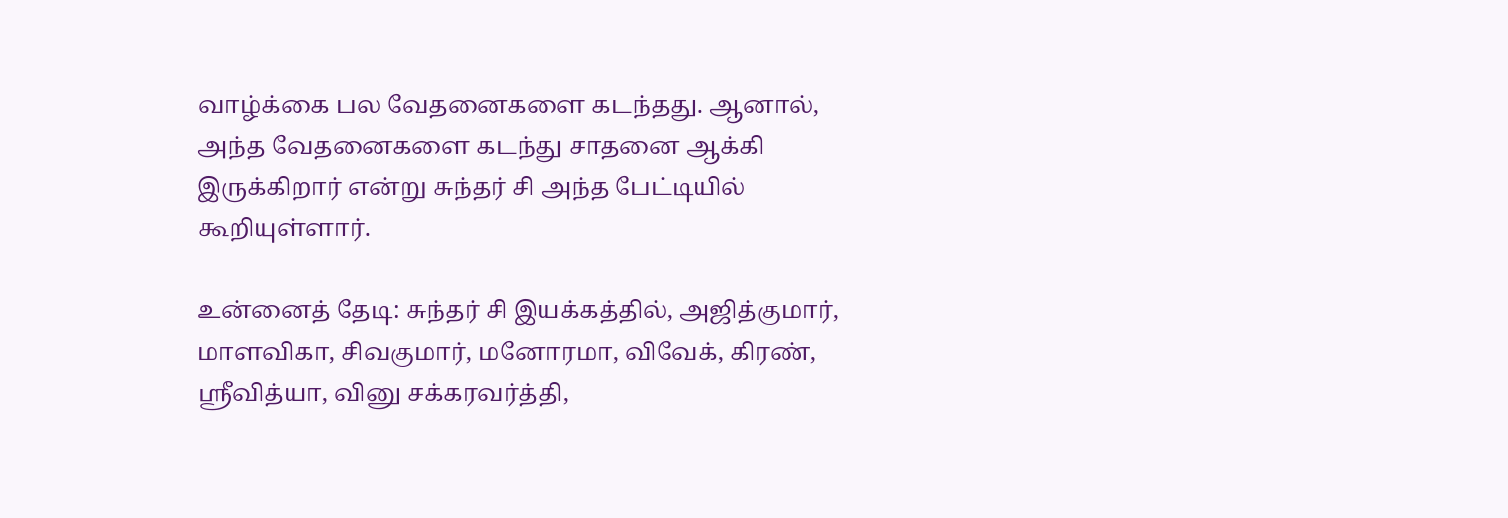வாழ்க்கை பல வேதனைகளை கடந்தது. ஆனால், அந்த வேதனைகளை கடந்து சாதனை ஆக்கி இருக்கிறார் என்று சுந்தர் சி அந்த பேட்டியில் கூறியுள்ளார்.

உன்னைத் தேடி: சுந்தர் சி இயக்கத்தில், அஜித்குமார், மாளவிகா, சிவகுமார், மனோரமா, விவேக், கிரண், ஸ்ரீவித்யா, வினு சக்கரவர்த்தி,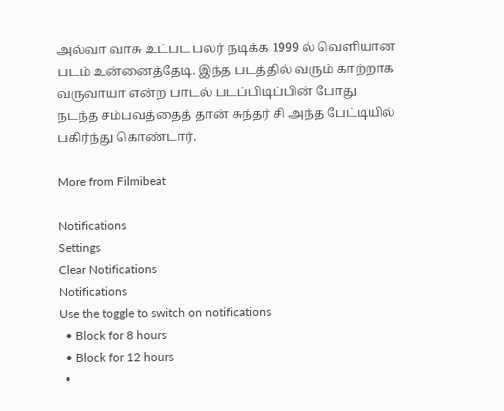அல்வா வாசு உட்பட பலர் நடிக்க 1999 ல் வெளியான படம் உன்னைத்தேடி. இந்த படத்தில் வரும் காற்றாக வருவாயா என்ற பாடல் படப்பிடிப்பின் போது நடந்த சம்பவத்தைத் தான் சுந்தர் சி அந்த பேட்டியில் பகிர்ந்து கொண்டார்.

More from Filmibeat

Notifications
Settings
Clear Notifications
Notifications
Use the toggle to switch on notifications
  • Block for 8 hours
  • Block for 12 hours
  •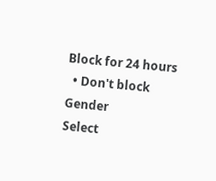Block for 24 hours
  • Don't block
Gender
Select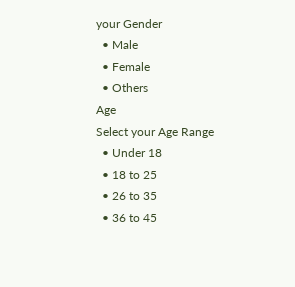your Gender
  • Male
  • Female
  • Others
Age
Select your Age Range
  • Under 18
  • 18 to 25
  • 26 to 35
  • 36 to 45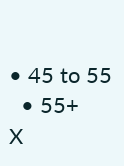• 45 to 55
  • 55+
X